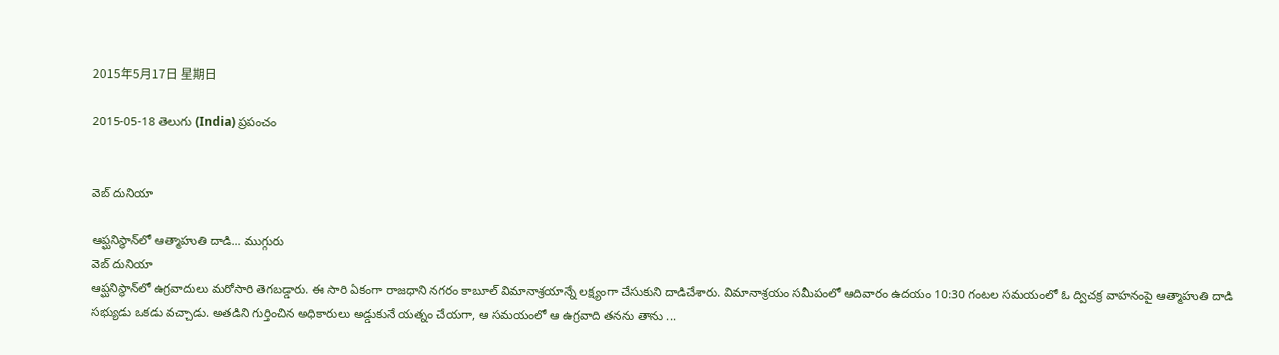2015年5月17日 星期日

2015-05-18 తెలుగు (India) ప్రపంచం


వెబ్ దునియా

ఆప్ఘనిస్థాన్‌లో ఆత్మాహుతి దాడి... ముగ్గురు
వెబ్ దునియా
ఆప్ఘనిస్థాన్‌లో ఉగ్రవాదులు మరోసారి తెగబడ్డారు. ఈ సారి ఏకంగా రాజధాని నగరం కాబూల్ విమానాశ్రయాన్నే లక్ష్యంగా చేసుకుని దాడిచేశారు. విమానాశ్రయం సమీపంలో ఆదివారం ఉదయం 10:30 గంటల సమయంలో ఓ ద్విచక్ర వాహనంపై ఆత్మాహుతి దాడి సభ్యుడు ఒకడు వచ్చాడు. అతడిని గుర్తించిన అధికారులు అడ్డుకునే యత్నం చేయగా, ఆ సమయంలో ఆ ఉగ్రవాది తనను తాను ...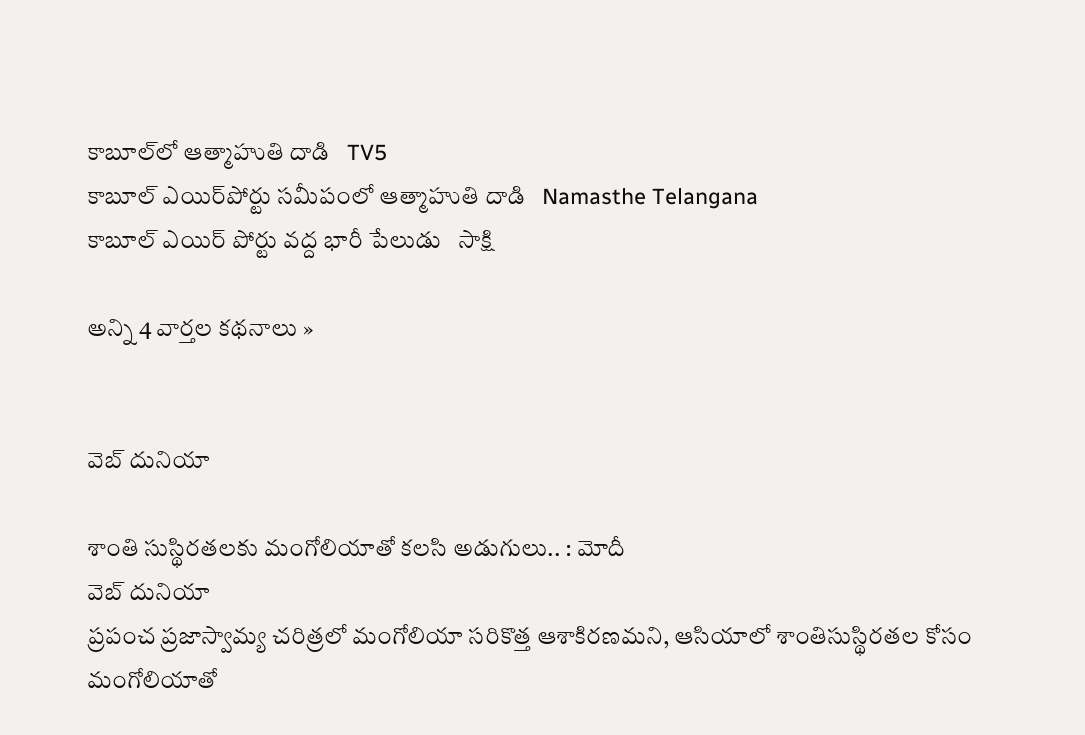కాబూల్‌లో ఆత్మాహుతి దాడి   TV5
కాబూల్ ఎయిర్‌పోర్టు సమీపంలో ఆత్మాహుతి దాడి   Namasthe Telangana
కాబూల్ ఎయిర్ పోర్టు వద్ద భారీ పేలుడు   సాక్షి

అన్ని 4 వార్తల కథనాలు »


వెబ్ దునియా

శాంతి సుస్థిరతలకు మంగోలియాతో కలసి అడుగులు.. : మోదీ
వెబ్ దునియా
ప్రపంచ ప్రజాస్వామ్య చరిత్రలో మంగోలియా సరికొత్త ఆశాకిరణమని, ఆసియాలో శాంతిసుస్థిరతల కోసం మంగోలియాతో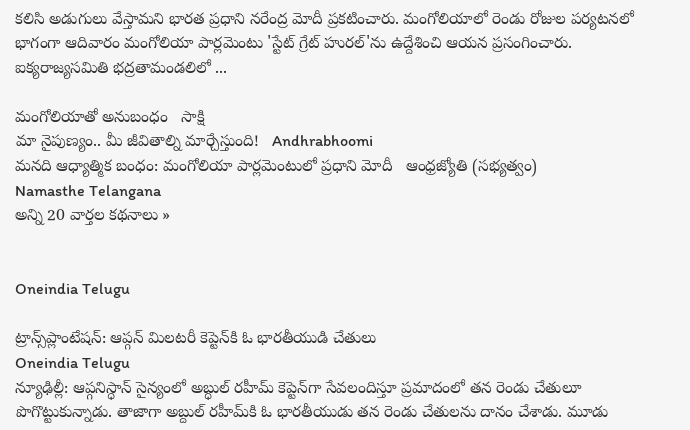కలిసి అడుగులు వేస్తామని భారత ప్రధాని నరేంద్ర మోదీ ప్రకటించారు. మంగోలియాలో రెండు రోజుల పర్యటనలో భాగంగా ఆదివారం మంగోలియా పార్లమెంటు 'స్టేట్‌ గ్రేట్‌ హురల్‌'ను ఉద్దేశించి ఆయన ప్రసంగించారు. ఐక్యరాజ్యసమితి భద్రతామండలిలో ...

మంగోలియాతో అనుబంధం   సాక్షి
మా నైపుణ్యం.. మీ జీవితాల్ని మార్చేస్తుంది!   Andhrabhoomi
మనది ఆధ్యాత్మిక బంధం: మంగోలియా పార్లమెంటులో ప్రధాని మోదీ   ఆంధ్రజ్యోతి (సభ్యత్వం)
Namasthe Telangana
అన్ని 20 వార్తల కథనాలు »


Oneindia Telugu

ట్రాన్స్‌ప్లాంటేషన్: ఆప్గన్ మిలటరీ కెప్టెన్‌కి ఓ భారతీయుడి చేతులు
Oneindia Telugu
న్యూఢిల్లీ: ఆప్గనిస్ధాన్ సైన్యంలో అబ్ధుల్ రహీమ్ కెప్టెన్‌గా సేవలందిస్తూ ప్రమాదంలో తన రెండు చేతులూ పొగొట్టుకున్నాడు. తాజాగా అబ్దుల్ రహీమ్‌కి ఓ భారతీయుడు తన రెండు చేతులను దానం చేశాడు. మూడు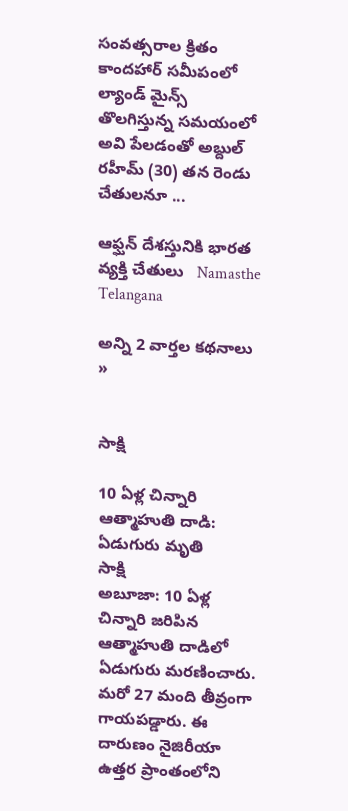సంవత్సరాల క్రితం కాందహార్ సమీపంలో ల్యాండ్ మైన్స్ తొలగిస్తున్న సమయంలో అవి పేలడంతో అబ్దుల్ రహీమ్ (30) తన రెండు చేతులనూ ...

ఆఫ్ఘన్ దేశస్తునికి భారత వ్యక్తి చేతులు   Namasthe Telangana

అన్ని 2 వార్తల కథనాలు »


సాక్షి

10 ఏళ్ల చిన్నారి ఆత్మాహుతి దాడి: ఏడుగురు మృతి
సాక్షి
అబూజా: 10 ఏళ్ల చిన్నారి జరిపిన ఆత్మాహుతి దాడిలో ఏడుగురు మరణించారు. మరో 27 మంది తీవ్రంగా గాయపడ్డారు. ఈ దారుణం నైజిరీయా ఉత్తర ప్రాంతంలోని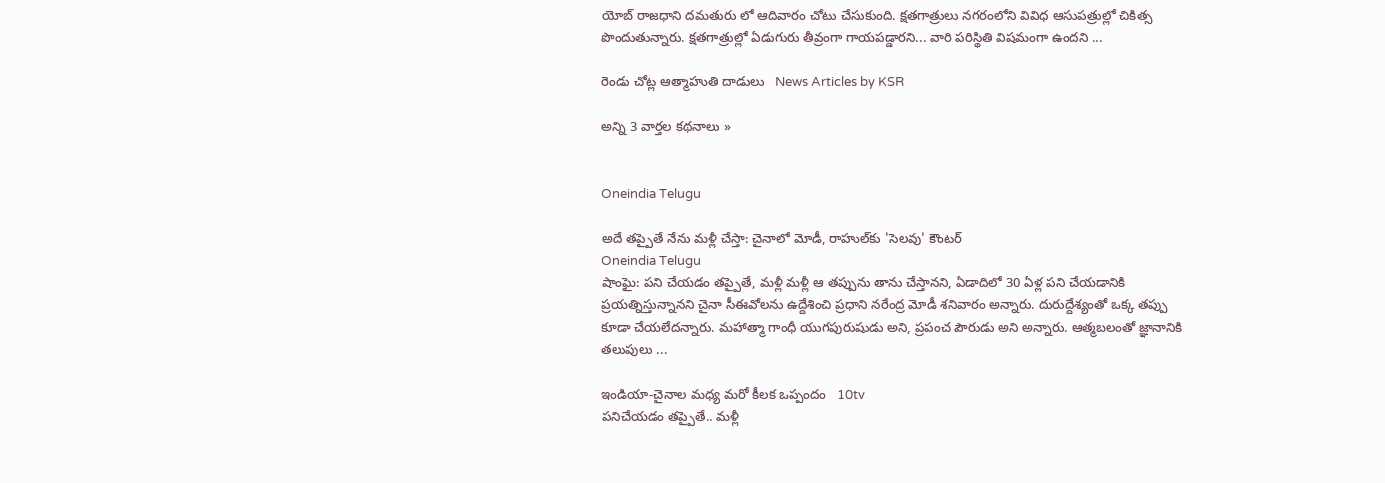యోబ్ రాజధాని దమతురు లో ఆదివారం చోటు చేసుకుంది. క్షతగాత్రులు నగరంలోని వివిధ ఆసుపత్రుల్లో చికిత్స పొందుతున్నారు. క్షతగాత్రుల్లో ఏడుగురు తీవ్రంగా గాయపడ్డారని... వారి పరిస్థితి విషమంగా ఉందని ...

రెండు చోట్ల ఆత్మాహుతి దాడులు   News Articles by KSR

అన్ని 3 వార్తల కథనాలు »


Oneindia Telugu

అదే తప్పైతే నేను మళ్లీ చేస్తా: చైనాలో మోడీ, రాహుల్‌కు 'సెలవు' కౌంటర్
Oneindia Telugu
షాంఘై: పని చేయడం తప్పైతే, మళ్లీ మళ్లీ ఆ తప్పును తాను చేస్తానని, ఏడాదిలో 30 ఏళ్ల పని చేయడానికి ప్రయత్నిస్తున్నానని చైనా సీఈవోలను ఉద్దేశించి ప్రధాని నరేంద్ర మోడీ శనివారం అన్నారు. దురుద్దేశ్యంతో ఒక్క తప్పు కూడా చేయలేదన్నారు. మహాత్మా గాంధీ యుగపురుషుడు అని, ప్రపంచ పౌరుడు అని అన్నారు. ఆత్మబలంతో జ్ఞానానికి తలుపులు ...

ఇండియా-చైనాల మధ్య మరో కీలక ఒప్పందం   10tv
పనిచేయడం తప్పైతే.. మళ్లీ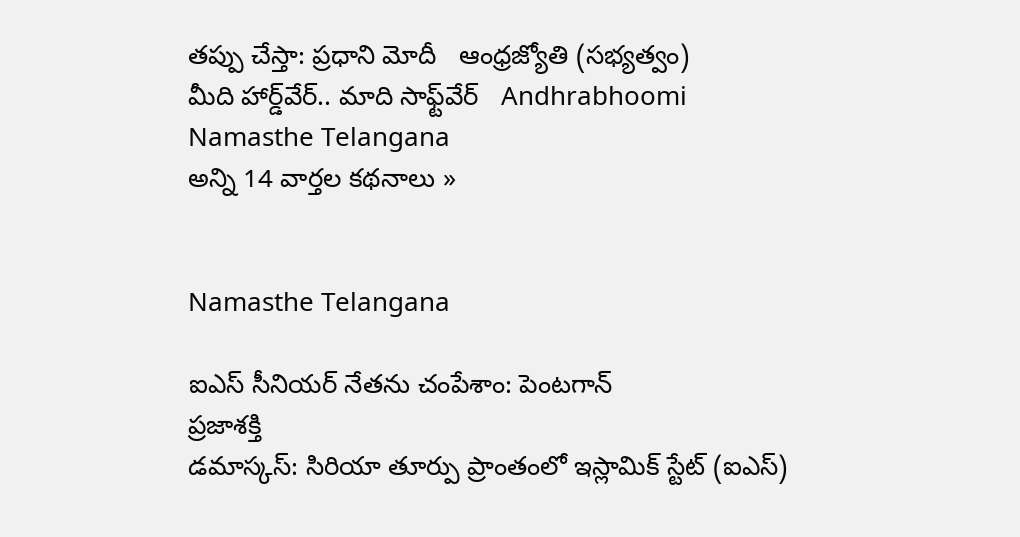తప్పు చేస్తా: ప్రధాని మోదీ   ఆంధ్రజ్యోతి (సభ్యత్వం)
మీది హార్డ్‌వేర్.. మాది సాఫ్ట్‌వేర్   Andhrabhoomi
Namasthe Telangana
అన్ని 14 వార్తల కథనాలు »


Namasthe Telangana

ఐఎస్‌ సీనియర్‌ నేతను చంపేశాం: పెంటగాన్‌
ప్రజాశక్తి
డమాస్కస్‌: సిరియా తూర్పు ప్రాంతంలో ఇస్లామిక్‌ స్టేట్‌ (ఐఎస్‌)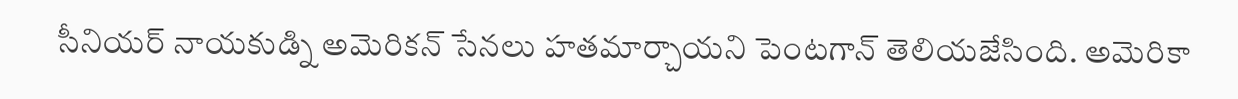సీనియర్‌ నాయకుడ్ని అమెరికన్‌ సేనలు హతమార్చాయని పెంటగాన్‌ తెలియజేసింది. అమెరికా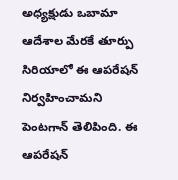అధ్యక్షుడు ఒబామా ఆదేశాల మేరకే తూర్పు సిరియాలో ఈ ఆపరేషన్‌ నిర్వహించామని పెంటగాన్‌ తెలిపింది. ఈ ఆపరేషన్‌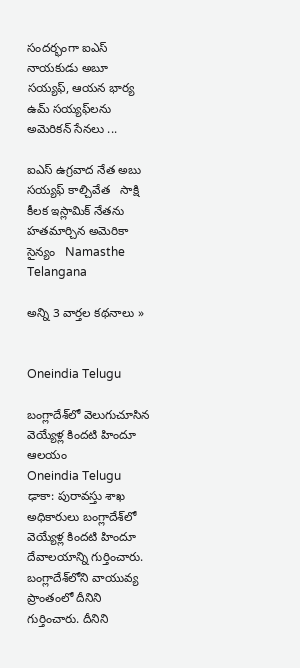సందర్భంగా ఐఎస్‌ నాయకుడు అబూ సయ్యఫ్‌, ఆయన భార్య ఉమ్‌ సయ్యఫ్‌లను అమెరికన్‌ సేనలు ...

ఐఎస్ ఉగ్రవాద నేత అబు సయ్యఫ్ కాల్చివేత   సాక్షి
కీలక ఇస్లామిక్ నేతను హతమార్చిన అమెరికా సైన్యం   Namasthe Telangana

అన్ని 3 వార్తల కథనాలు »


Oneindia Telugu

బంగ్లాదేశ్‌లో వెలుగుచూసిన వెయ్యేళ్ల కిందటి హిందూ ఆలయం
Oneindia Telugu
ఢాకా: పురావస్తు శాఖ అధికారులు బంగ్లాదేశ్‌లో వెయ్యేళ్ల కిందటి హిందూ దేవాలయాన్ని గుర్తించారు. బంగ్లాదేశ్‌‌లోని వాయువ్య ప్రాంతంలో దీనిని గుర్తించారు. దీనిని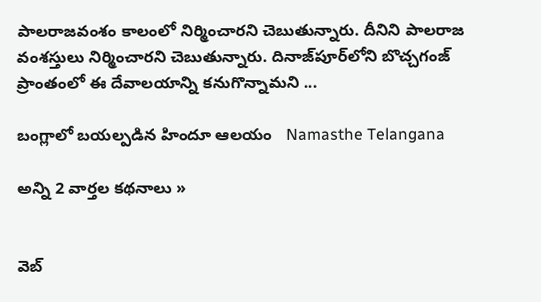పాలరాజవంశం కాలంలో నిర్మించారని చెబుతున్నారు. దీనిని పాలరాజ వంశస్తులు నిర్మించారని చెబుతున్నారు. దినాజ్‌పూర్‌లోని బొచ్చగంజ్ ప్రాంతంలో ఈ దేవాలయాన్ని కనుగొన్నామని ...

బంగ్లాలో బయల్పడిన హిందూ ఆలయం   Namasthe Telangana

అన్ని 2 వార్తల కథనాలు »


వెబ్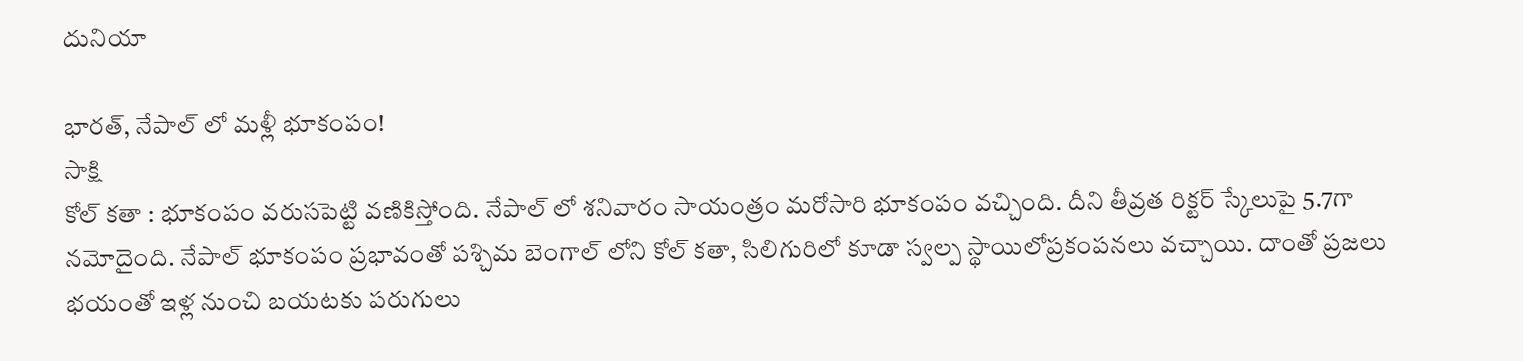దునియా

భారత్, నేపాల్ లో మళ్లీ భూకంపం!
సాక్షి
కోల్ కతా : భూకంపం వరుసపెట్టి వణికిస్తోంది. నేపాల్ లో శనివారం సాయంత్రం మరోసారి భూకంపం వచ్చింది. దీని తీవ్రత రిక్టర్ స్కేలుపై 5.7గా నమోదైంది. నేపాల్ భూకంపం ప్రభావంతో పశ్చిమ బెంగాల్ లోని కోల్ కతా, సిలిగురిలో కూడా స్వల్ప స్థాయిలోప్రకంపనలు వచ్చాయి. దాంతో ప్రజలు భయంతో ఇళ్ల నుంచి బయటకు పరుగులు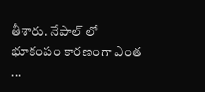తీశారు. నేపాల్ లో భూకంపం కారణంగా ఎంత ...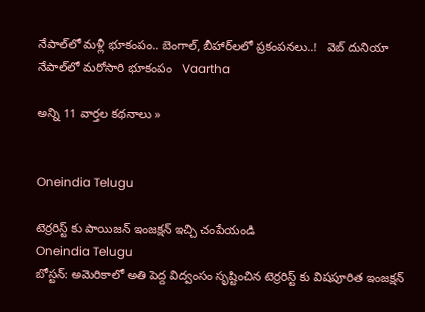నేపాల్‌లో మళ్లీ భూకంపం.. బెంగాల్, బీహార్‌లలో ప్రకంపనలు..!   వెబ్ దునియా
నేపాల్‌లో మరోసారి భూకంపం   Vaartha

అన్ని 11 వార్తల కథనాలు »


Oneindia Telugu

టెర్రరిస్ట్ కు పాయిజన్ ఇంజక్షన్ ఇచ్చి చంపేయండి
Oneindia Telugu
బోస్టన్: అమెరికాలో అతి పెద్ద విద్వంసం సృష్టించిన టెర్రరిస్ట్ కు విషపూరిత ఇంజక్షన్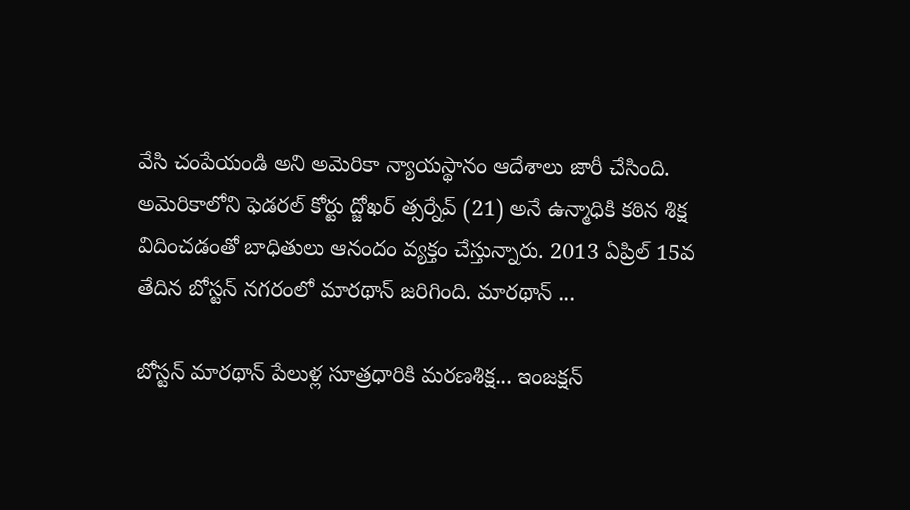వేసి చంపేయండి అని అమెరికా న్యాయస్థానం ఆదేశాలు జారీ చేసింది. అమెరికాలోని ఫెడరల్ కోర్టు ద్జోఖర్ త్సర్నేవ్ (21) అనే ఉన్మాధికి కఠిన శిక్ష విదించడంతో బాధితులు ఆనందం వ్యక్తం చేస్తున్నారు. 2013 ఏప్రిల్ 15వ తేదిన బోస్టన్ నగరంలో మారథాన్ జరిగింది. మారథాన్ ...

బోస్టన్ మారథాన్ పేలుళ్ల సూత్రధారికి మరణశిక్ష... ఇంజక్షన్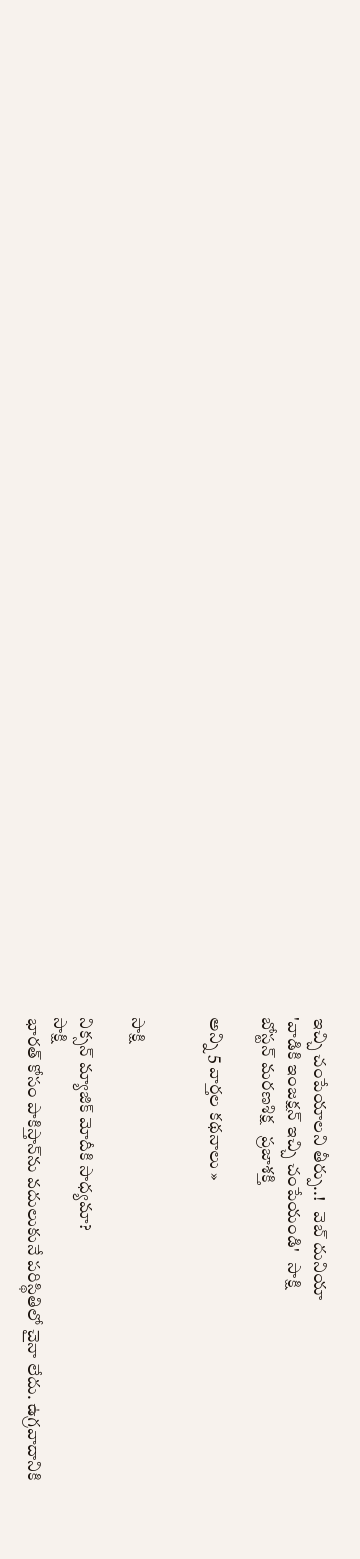ఇచ్చి చంపేయాలని తీర్పు..!   వెబ్ దునియా
'వాడికి ఇంజక్షన్ ఇచ్చి చంపేయండి'   సాక్షి
బోస్టన్‌ మరణశిక్ష   ప్రజాశక్తి

అన్ని 5 వార్తల కథనాలు »


సాక్షి

నిక్సన్ మ్యాజిక్ మోదీకి సాధ్యమా?
సాక్షి
భారత్ కోసం పాకిస్తాన్‌ను వదులుకునే పరిస్థితిలో చైనా లేదు. ఉగ్రవాదానికి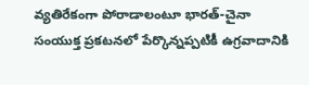వ్యతిరేకంగా పోరాడాలంటూ భారత్-చైనా సంయుక్త ప్రకటనలో పేర్కొన్నప్పటికీ ఉగ్రవాదానికి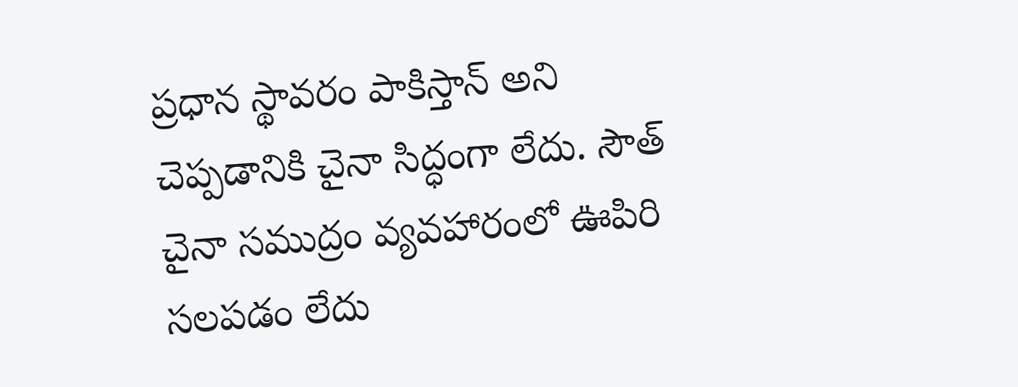ప్రధాన స్థావరం పాకిస్తాన్ అని చెప్పడానికి చైనా సిద్ధంగా లేదు. సౌత్ చైనా సముద్రం వ్యవహారంలో ఊపిరి సలపడం లేదు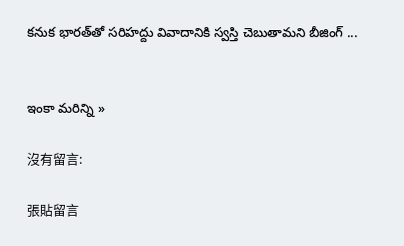కనుక భారత్‌తో సరిహద్దు వివాదానికి స్వస్తి చెబుతామని బీజింగ్ ...


ఇంకా మరిన్ని »

沒有留言:

張貼留言